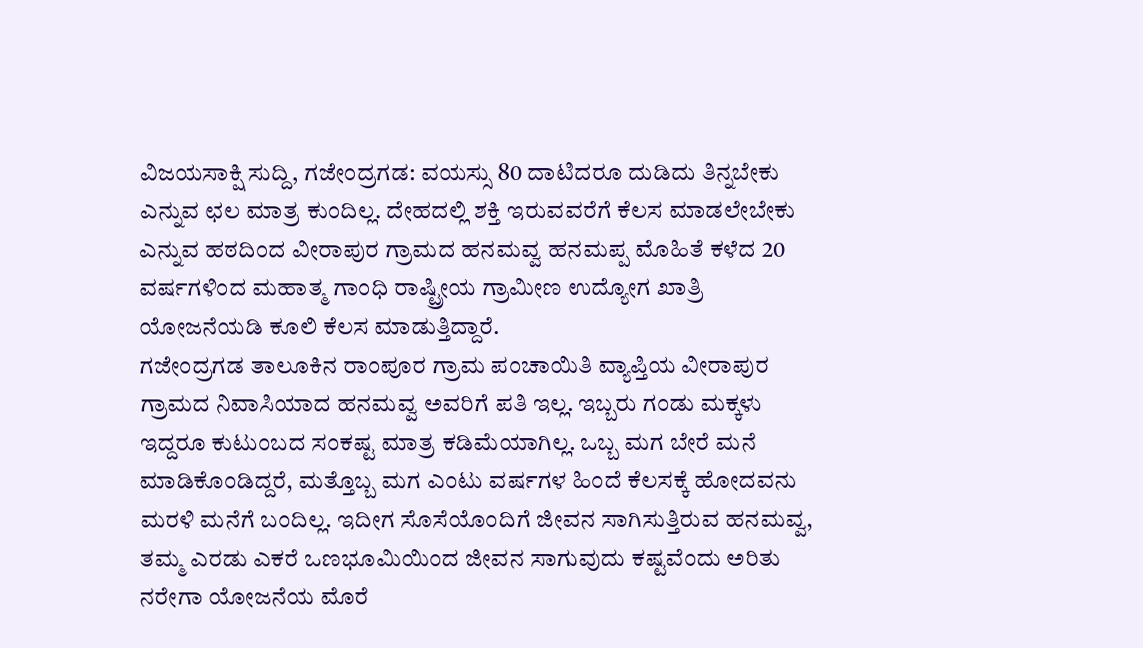ವಿಜಯಸಾಕ್ಷಿ ಸುದ್ದಿ, ಗಜೇಂದ್ರಗಡ: ವಯಸ್ಸು 80 ದಾಟಿದರೂ ದುಡಿದು ತಿನ್ನಬೇಕು ಎನ್ನುವ ಛಲ ಮಾತ್ರ ಕುಂದಿಲ್ಲ. ದೇಹದಲ್ಲಿ ಶಕ್ತಿ ಇರುವವರೆಗೆ ಕೆಲಸ ಮಾಡಲೇಬೇಕು ಎನ್ನುವ ಹಠದಿಂದ ವೀರಾಪುರ ಗ್ರಾಮದ ಹನಮವ್ವ ಹನಮಪ್ಪ ಮೊಹಿತೆ ಕಳೆದ 20 ವರ್ಷಗಳಿಂದ ಮಹಾತ್ಮ ಗಾಂಧಿ ರಾಷ್ಟ್ರೀಯ ಗ್ರಾಮೀಣ ಉದ್ಯೋಗ ಖಾತ್ರಿ ಯೋಜನೆಯಡಿ ಕೂಲಿ ಕೆಲಸ ಮಾಡುತ್ತಿದ್ದಾರೆ.
ಗಜೇಂದ್ರಗಡ ತಾಲೂಕಿನ ರಾಂಪೂರ ಗ್ರಾಮ ಪಂಚಾಯಿತಿ ವ್ಯಾಪ್ತಿಯ ವೀರಾಪುರ ಗ್ರಾಮದ ನಿವಾಸಿಯಾದ ಹನಮವ್ವ ಅವರಿಗೆ ಪತಿ ಇಲ್ಲ. ಇಬ್ಬರು ಗಂಡು ಮಕ್ಕಳು ಇದ್ದರೂ ಕುಟುಂಬದ ಸಂಕಷ್ಟ ಮಾತ್ರ ಕಡಿಮೆಯಾಗಿಲ್ಲ. ಒಬ್ಬ ಮಗ ಬೇರೆ ಮನೆ ಮಾಡಿಕೊಂಡಿದ್ದರೆ, ಮತ್ತೊಬ್ಬ ಮಗ ಎಂಟು ವರ್ಷಗಳ ಹಿಂದೆ ಕೆಲಸಕ್ಕೆ ಹೋದವನು ಮರಳಿ ಮನೆಗೆ ಬಂದಿಲ್ಲ. ಇದೀಗ ಸೊಸೆಯೊಂದಿಗೆ ಜೀವನ ಸಾಗಿಸುತ್ತಿರುವ ಹನಮವ್ವ, ತಮ್ಮ ಎರಡು ಎಕರೆ ಒಣಭೂಮಿಯಿಂದ ಜೀವನ ಸಾಗುವುದು ಕಷ್ಟವೆಂದು ಅರಿತು ನರೇಗಾ ಯೋಜನೆಯ ಮೊರೆ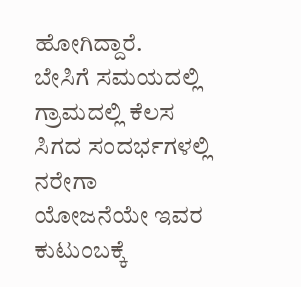ಹೋಗಿದ್ದಾರೆ.
ಬೇಸಿಗೆ ಸಮಯದಲ್ಲಿ ಗ್ರಾಮದಲ್ಲಿ ಕೆಲಸ ಸಿಗದ ಸಂದರ್ಭಗಳಲ್ಲಿ ನರೇಗಾ ಯೋಜನೆಯೇ ಇವರ ಕುಟುಂಬಕ್ಕೆ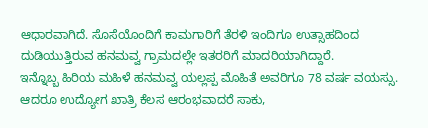ಆಧಾರವಾಗಿದೆ. ಸೊಸೆಯೊಂದಿಗೆ ಕಾಮಗಾರಿಗೆ ತೆರಳಿ ಇಂದಿಗೂ ಉತ್ಸಾಹದಿಂದ ದುಡಿಯುತ್ತಿರುವ ಹನಮವ್ವ ಗ್ರಾಮದಲ್ಲೇ ಇತರರಿಗೆ ಮಾದರಿಯಾಗಿದ್ದಾರೆ.
ಇನ್ನೊಬ್ಬ ಹಿರಿಯ ಮಹಿಳೆ ಹನಮವ್ವ ಯಲ್ಲಪ್ಪ ಮೊಹಿತೆ ಅವರಿಗೂ 78 ವರ್ಷ ವಯಸ್ಸು. ಆದರೂ ಉದ್ಯೋಗ ಖಾತ್ರಿ ಕೆಲಸ ಆರಂಭವಾದರೆ ಸಾಕು,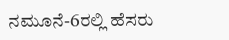ನಮೂನೆ-6ರಲ್ಲಿ ಹೆಸರು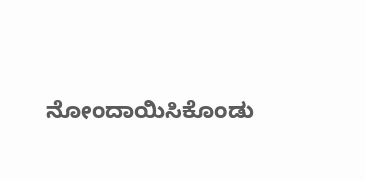ನೋಂದಾಯಿಸಿಕೊಂಡು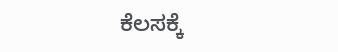ಕೆಲಸಕ್ಕೆ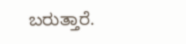ಬರುತ್ತಾರೆ.